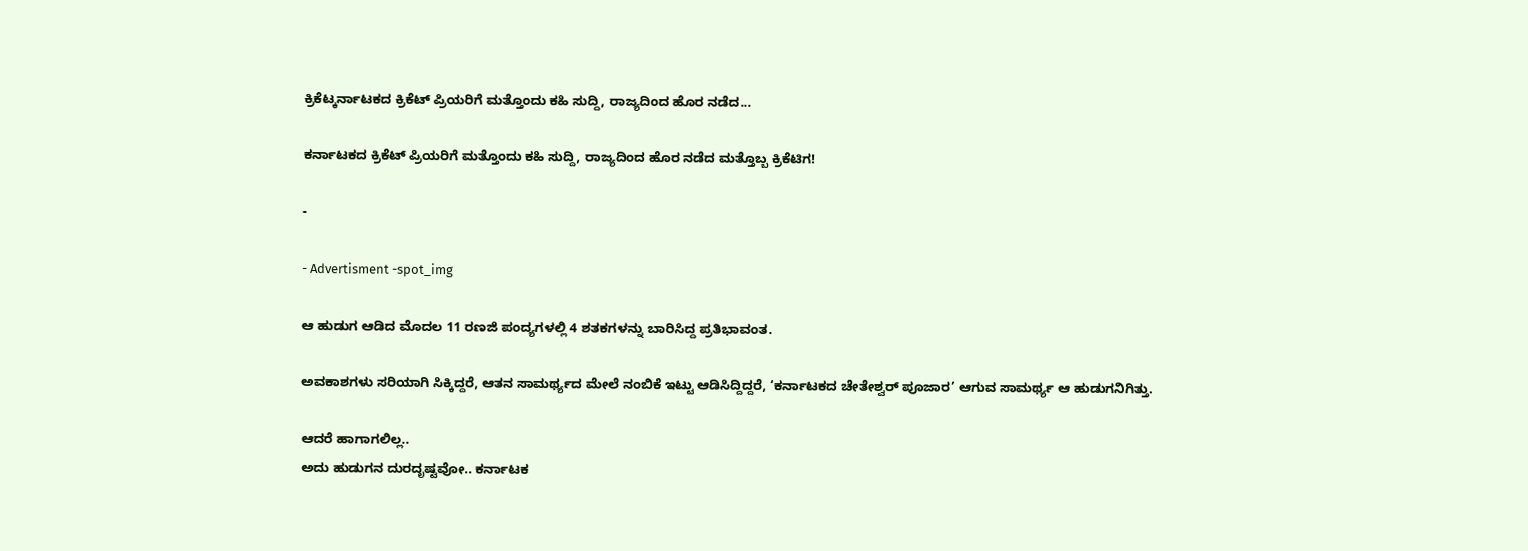ಕ್ರಿಕೆಟ್ಕರ್ನಾಟಕದ ಕ್ರಿಕೆಟ್ ಪ್ರಿಯರಿಗೆ ಮತ್ತೊಂದು ಕಹಿ ಸುದ್ದಿ, ರಾಜ್ಯದಿಂದ ಹೊರ ನಡೆದ...

ಕರ್ನಾಟಕದ ಕ್ರಿಕೆಟ್ ಪ್ರಿಯರಿಗೆ ಮತ್ತೊಂದು ಕಹಿ ಸುದ್ದಿ, ರಾಜ್ಯದಿಂದ ಹೊರ ನಡೆದ ಮತ್ತೊಬ್ಬ ಕ್ರಿಕೆಟಿಗ!

-

- Advertisment -spot_img

ಆ ಹುಡುಗ ಆಡಿದ ಮೊದಲ 11 ರಣಜಿ ಪಂದ್ಯಗಳಲ್ಲಿ 4 ಶತಕಗಳನ್ನು ಬಾರಿಸಿದ್ದ ಪ್ರತಿಭಾವಂತ.

ಅವಕಾಶಗಳು ಸರಿಯಾಗಿ ಸಿಕ್ಕಿದ್ದರೆ, ಆತನ ಸಾಮರ್ಥ್ಯದ ಮೇಲೆ ನಂಬಿಕೆ ಇಟ್ಟು ಆಡಿಸಿದ್ದಿದ್ದರೆ, ‘ಕರ್ನಾಟಕದ ಚೇತೇಶ್ವರ್ ಪೂಜಾರ’ ಆಗುವ ಸಾಮರ್ಥ್ಯ ಆ ಹುಡುಗನಿಗಿತ್ತು.

ಆದರೆ ಹಾಗಾಗಲಿಲ್ಲ..
ಅದು ಹುಡುಗನ ದುರದೃಷ್ಟವೋ.. ಕರ್ನಾಟಕ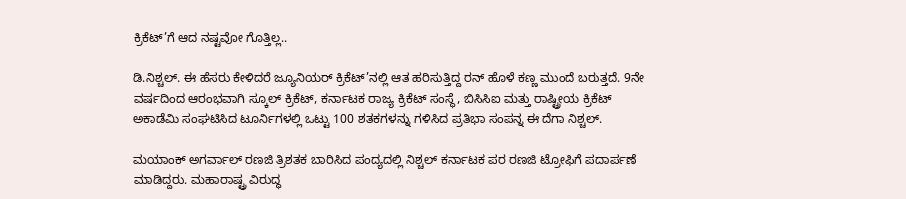ಕ್ರಿಕೆಟ್’ಗೆ ಆದ ನಷ್ಟವೋ ಗೊತ್ತಿಲ್ಲ..

ಡಿ.ನಿಶ್ಚಲ್. ಈ ಹೆಸರು ಕೇಳಿದರೆ ಜ್ಯೂನಿಯರ್ ಕ್ರಿಕೆಟ್’ನಲ್ಲಿ ಆತ ಹರಿಸುತ್ತಿದ್ದ ರನ್ ಹೊಳೆ ಕಣ್ಣ ಮುಂದೆ ಬರುತ್ತದೆ. 9ನೇ ವರ್ಷದಿಂದ ಆರಂಭವಾಗಿ ಸ್ಕೂಲ್ ಕ್ರಿಕೆಟ್, ಕರ್ನಾಟಕ ರಾಜ್ಯ ಕ್ರಿಕೆಟ್ ಸಂಸ್ಥೆ, ಬಿಸಿಸಿಐ ಮತ್ತು ರಾಷ್ಟ್ರೀಯ ಕ್ರಿಕೆಟ್ ಅಕಾಡೆಮಿ ಸಂಘಟಿಸಿದ ಟೂರ್ನಿಗಳಲ್ಲಿ ಒಟ್ಟು 100 ಶತಕಗಳನ್ನು ಗಳಿಸಿದ ಪ್ರತಿಭಾ ಸಂಪನ್ನ ಈ ದೆಗಾ ನಿಶ್ಚಲ್.

ಮಯಾಂಕ್ ಅಗರ್ವಾಲ್ ರಣಜಿ ತ್ರಿಶತಕ ಬಾರಿಸಿದ ಪಂದ್ಯದಲ್ಲಿ ನಿಶ್ಚಲ್ ಕರ್ನಾಟಕ ಪರ ರಣಜಿ ಟ್ರೋಫಿಗೆ ಪದಾರ್ಪಣೆ ಮಾಡಿದ್ದರು. ಮಹಾರಾಷ್ಟ್ರ ವಿರುದ್ಧ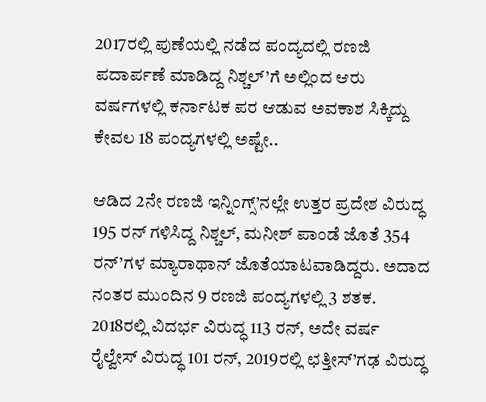2017ರಲ್ಲಿ ಪುಣೆಯಲ್ಲಿ ನಡೆದ ಪಂದ್ಯದಲ್ಲಿ ರಣಜಿ ಪದಾರ್ಪಣೆ ಮಾಡಿದ್ದ ನಿಶ್ಚಲ್’ಗೆ ಅಲ್ಲಿಂದ ಆರು ವರ್ಷಗಳಲ್ಲಿ ಕರ್ನಾಟಕ ಪರ ಆಡುವ ಅವಕಾಶ ಸಿಕ್ಕಿದ್ದು ಕೇವಲ 18 ಪಂದ್ಯಗಳಲ್ಲಿ ಅಷ್ಟೇ..

ಆಡಿದ 2ನೇ ರಣಜಿ ಇನ್ನಿಂಗ್ಸ್’ನಲ್ಲೇ ಉತ್ತರ ಪ್ರದೇಶ ವಿರುದ್ಧ 195 ರನ್ ಗಳಿಸಿದ್ದ ನಿಶ್ಚಲ್, ಮನೀಶ್ ಪಾಂಡೆ ಜೊತೆ 354 ರನ್’ಗಳ ಮ್ಯಾರಾಥಾನ್ ಜೊತೆಯಾಟವಾಡಿದ್ದರು. ಅದಾದ ನಂತರ ಮುಂದಿನ 9 ರಣಜಿ ಪಂದ್ಯಗಳಲ್ಲಿ 3 ಶತಕ. 2018ರಲ್ಲಿ ವಿದರ್ಭ ವಿರುದ್ಧ 113 ರನ್, ಅದೇ ವರ್ಷ ರೈಲ್ವೇಸ್ ವಿರುದ್ಧ 101 ರನ್, 2019ರಲ್ಲಿ ಛತ್ತೀಸ್’ಗಢ ವಿರುದ್ಧ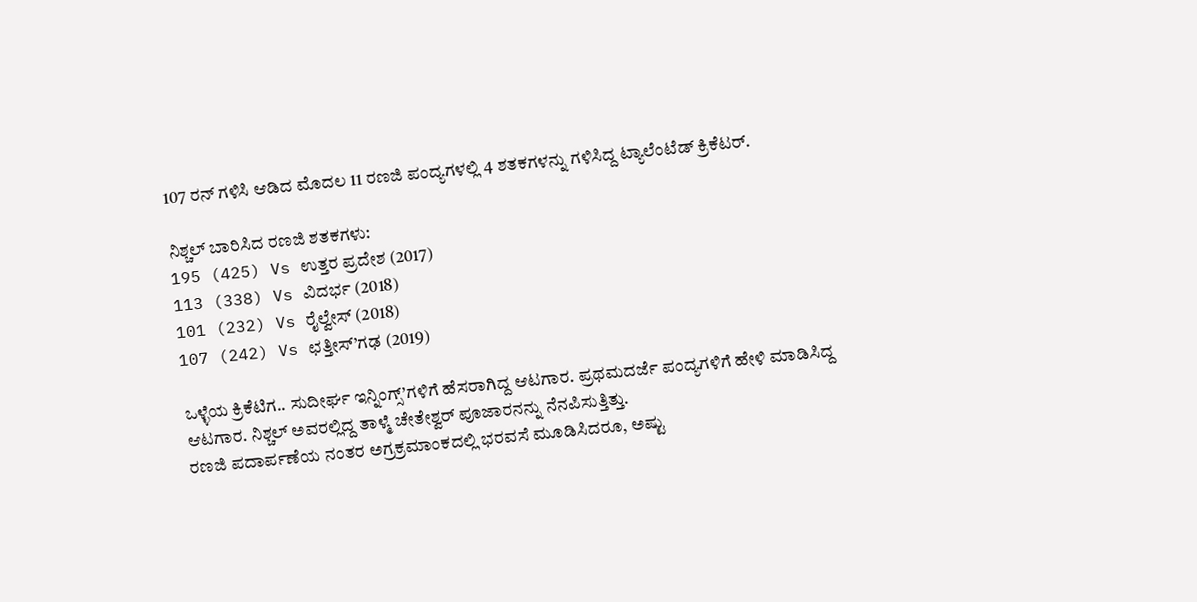107 ರನ್ ಗಳಿಸಿ ಆಡಿದ ಮೊದಲ 11 ರಣಜಿ ಪಂದ್ಯಗಳಲ್ಲಿ 4 ಶತಕಗಳನ್ನು ಗಳಿಸಿದ್ದ ಟ್ಯಾಲೆಂಟೆಡ್ ಕ್ರಿಕೆಟರ್.

ನಿಶ್ಚಲ್ ಬಾರಿಸಿದ ರಣಜಿ ಶತಕಗಳು:
195 (425) Vs ಉತ್ತರ ಪ್ರದೇಶ (2017)
113 (338) Vs ವಿದರ್ಭ (2018)
101 (232) Vs ರೈಲ್ವೇಸ್ (2018)
107 (242) Vs ಛತ್ತೀಸ್’ಗಢ (2019)

ಒಳ್ಳೆಯ ಕ್ರಿಕೆಟಿಗ.. ಸುದೀರ್ಘ ಇನ್ನಿಂಗ್ಸ್’ಗಳಿಗೆ ಹೆಸರಾಗಿದ್ದ ಆಟಗಾರ. ಪ್ರಥಮದರ್ಜೆ ಪಂದ್ಯಗಳಿಗೆ ಹೇಳಿ ಮಾಡಿಸಿದ್ದ ಆಟಗಾರ. ನಿಶ್ಚಲ್ ಅವರಲ್ಲಿದ್ದ ತಾಳ್ಮೆ ಚೇತೇಶ್ವರ್ ಪೂಜಾರನನ್ನು ನೆನಪಿಸುತ್ತಿತ್ತು.
ರಣಜಿ ಪದಾರ್ಪಣೆಯ ನಂತರ ಅಗ್ರಕ್ರಮಾಂಕದಲ್ಲಿ ಭರವಸೆ ಮೂಡಿಸಿದರೂ, ಅಷ್ಟು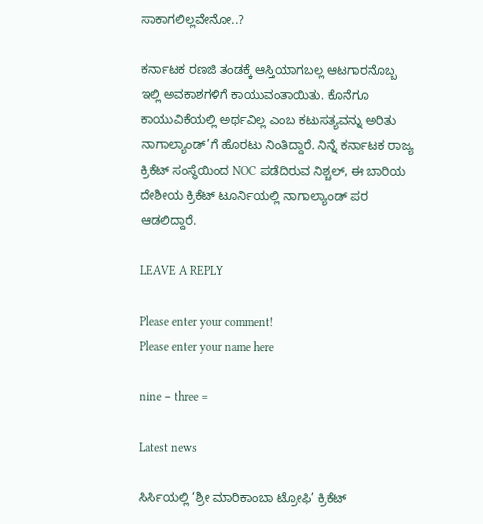ಸಾಕಾಗಲಿಲ್ಲವೇನೋ..?

ಕರ್ನಾಟಕ ರಣಜಿ ತಂಡಕ್ಕೆ ಆಸ್ತಿಯಾಗಬಲ್ಲ ಆಟಗಾರನೊಬ್ಬ ಇಲ್ಲಿ ಅವಕಾಶಗಳಿಗೆ ಕಾಯುವಂತಾಯಿತು. ಕೊನೆಗೂ ಕಾಯುವಿಕೆಯಲ್ಲಿ ಅರ್ಥವಿಲ್ಲ ಎಂಬ ಕಟುಸತ್ಯವನ್ನು ಅರಿತು ನಾಗಾಲ್ಯಾಂಡ್’ಗೆ ಹೊರಟು ನಿಂತಿದ್ದಾರೆ. ನಿನ್ನೆ ಕರ್ನಾಟಕ ರಾಜ್ಯ ಕ್ರಿಕೆಟ್ ಸಂಸ್ಥೆಯಿಂದ NOC ಪಡೆದಿರುವ ನಿಶ್ಚಲ್, ಈ ಬಾರಿಯ ದೇಶೀಯ ಕ್ರಿಕೆಟ್ ಟೂರ್ನಿಯಲ್ಲಿ ನಾಗಾಲ್ಯಾಂಡ್ ಪರ ಆಡಲಿದ್ದಾರೆ.

LEAVE A REPLY

Please enter your comment!
Please enter your name here

nine − three =

Latest news

ಸಿರ್ಸಿಯಲ್ಲಿ ‘ಶ್ರೀ ಮಾರಿಕಾಂಬಾ ಟ್ರೋಫಿ’ ಕ್ರಿಕೆಟ್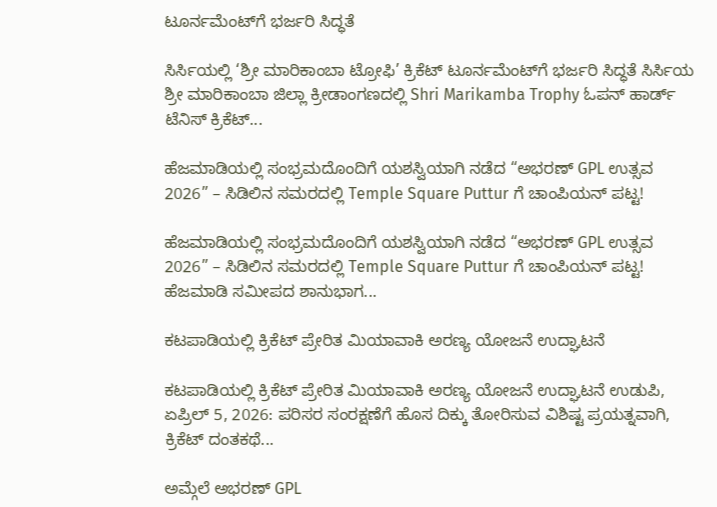ಟೂರ್ನಮೆಂಟ್‌ಗೆ ಭರ್ಜರಿ ಸಿದ್ಧತೆ

ಸಿರ್ಸಿಯಲ್ಲಿ ‘ಶ್ರೀ ಮಾರಿಕಾಂಬಾ ಟ್ರೋಫಿ’ ಕ್ರಿಕೆಟ್ ಟೂರ್ನಮೆಂಟ್‌ಗೆ ಭರ್ಜರಿ ಸಿದ್ಧತೆ ಸಿರ್ಸಿಯ ಶ್ರೀ ಮಾರಿಕಾಂಬಾ ಜಿಲ್ಲಾ ಕ್ರೀಡಾಂಗಣದಲ್ಲಿ Shri Marikamba Trophy ಓಪನ್ ಹಾರ್ಡ್ ಟೆನಿಸ್ ಕ್ರಿಕೆಟ್...

ಹೆಜಮಾಡಿಯಲ್ಲಿ ಸಂಭ್ರಮದೊಂದಿಗೆ ಯಶಸ್ವಿಯಾಗಿ ನಡೆದ “ಅಭರಣ್ GPL ಉತ್ಸವ 2026” – ಸಿಡಿಲಿನ ಸಮರದಲ್ಲಿ Temple Square Puttur ಗೆ ಚಾಂಪಿಯನ್ ಪಟ್ಟ!

ಹೆಜಮಾಡಿಯಲ್ಲಿ ಸಂಭ್ರಮದೊಂದಿಗೆ ಯಶಸ್ವಿಯಾಗಿ ನಡೆದ “ಅಭರಣ್ GPL ಉತ್ಸವ 2026” – ಸಿಡಿಲಿನ ಸಮರದಲ್ಲಿ Temple Square Puttur ಗೆ ಚಾಂಪಿಯನ್ ಪಟ್ಟ! ಹೆಜಮಾಡಿ ಸಮೀಪದ ಶಾನುಭಾಗ...

ಕಟಪಾಡಿಯಲ್ಲಿ ಕ್ರಿಕೆಟ್ ಪ್ರೇರಿತ ಮಿಯಾವಾಕಿ ಅರಣ್ಯ ಯೋಜನೆ ಉದ್ಘಾಟನೆ

ಕಟಪಾಡಿಯಲ್ಲಿ ಕ್ರಿಕೆಟ್ ಪ್ರೇರಿತ ಮಿಯಾವಾಕಿ ಅರಣ್ಯ ಯೋಜನೆ ಉದ್ಘಾಟನೆ ಉಡುಪಿ, ಏಪ್ರಿಲ್ 5, 2026: ಪರಿಸರ ಸಂರಕ್ಷಣೆಗೆ ಹೊಸ ದಿಕ್ಕು ತೋರಿಸುವ ವಿಶಿಷ್ಟ ಪ್ರಯತ್ನವಾಗಿ, ಕ್ರಿಕೆಟ್ ದಂತಕಥೆ...

ಅಮ್ಗೆಲೆ ಅಭರಣ್ GPL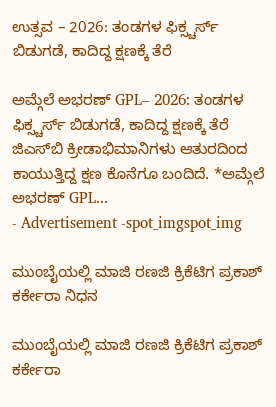ಉತ್ಸವ – 2026: ತಂಡಗಳ ಫಿಕ್ಸ್ಚರ್ಸ್ ಬಿಡುಗಡೆ, ಕಾದಿದ್ದ ಕ್ಷಣಕ್ಕೆ ತೆರೆ

ಅಮ್ಗೆಲೆ ಅಭರಣ್ GPL– 2026: ತಂಡಗಳ ಫಿಕ್ಸ್ಚರ್ಸ್ ಬಿಡುಗಡೆ, ಕಾದಿದ್ದ ಕ್ಷಣಕ್ಕೆ ತೆರೆ ಜಿಎಸ್‌ಬಿ ಕ್ರೀಡಾಭಿಮಾನಿಗಳು ಆತುರದಿಂದ ಕಾಯುತ್ತಿದ್ದ ಕ್ಷಣ ಕೊನೆಗೂ ಬಂದಿದೆ. *ಅಮ್ಗೆಲೆ ಅಭರಣ್ GPL...
- Advertisement -spot_imgspot_img

ಮುಂಬೈಯಲ್ಲಿ ಮಾಜಿ ರಣಜಿ ಕ್ರಿಕೆಟಿಗ ಪ್ರಕಾಶ್ ಕರ್ಕೇರಾ ನಿಧನ

ಮುಂಬೈಯಲ್ಲಿ ಮಾಜಿ ರಣಜಿ ಕ್ರಿಕೆಟಿಗ ಪ್ರಕಾಶ್ ಕರ್ಕೇರಾ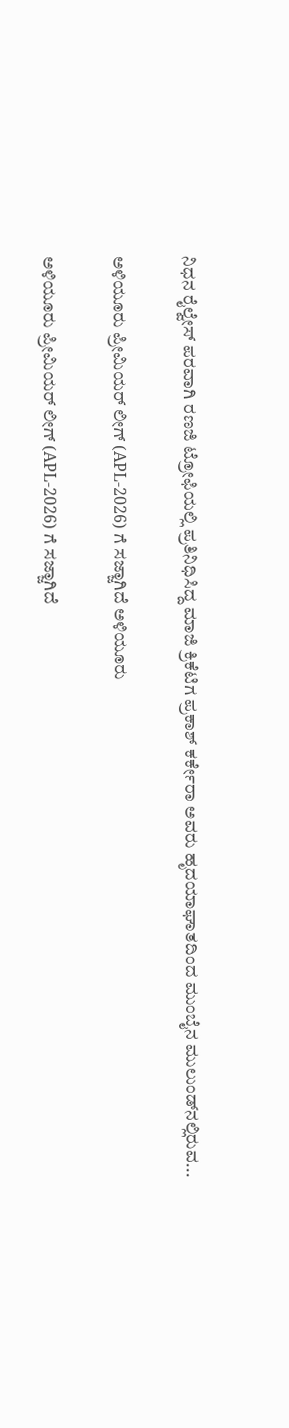ನಿಧನ ರೈಲ್ವೇಸ್ ಪರವಾಗಿ ರಣಜಿ ಟ್ರೋಫಿಯಲ್ಲಿ ಪ್ರತಿನಿಧಿಸಿದ್ದ ಮಾಜಿ ಕ್ರಿಕೆಟಿಗ ಪ್ರಕಾಶ್ ಕರ್ಕೇರಾ ಅವರು ಹೃದಯಾಘಾತದಿಂದ ಮುಂಬೈನ ಮುಲುಂಡ್‌ನಲ್ಲಿರುವ...

ಅಳಿಯೂರು ಪ್ರೀಮಿಯರ್ ಲೀಗ್ (APL-2026) ಗೆ ಸಜ್ಜಾಗಿದೆ ಅಳಿಯೂರು

ಅಳಿಯೂರು ಪ್ರೀಮಿಯರ್ ಲೀಗ್ (APL-2026) ಗೆ ಸಜ್ಜಾಗಿದೆ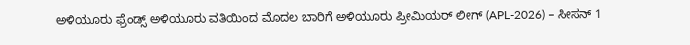ಅಳಿಯೂರು ಫ್ರೆಂಡ್ಸ್ ಅಳಿಯೂರು ವತಿಯಿಂದ ಮೊದಲ ಬಾರಿಗೆ ಅಳಿಯೂರು ಪ್ರೀಮಿಯರ್ ಲೀಗ್ (APL-2026) – ಸೀಸನ್ 1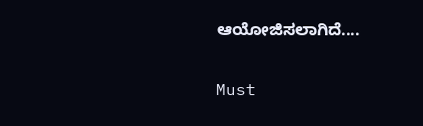ಆಯೋಜಿಸಲಾಗಿದೆ....

Must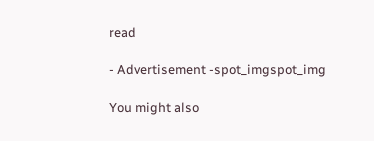read

- Advertisement -spot_imgspot_img

You might also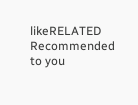likeRELATED
Recommended to you